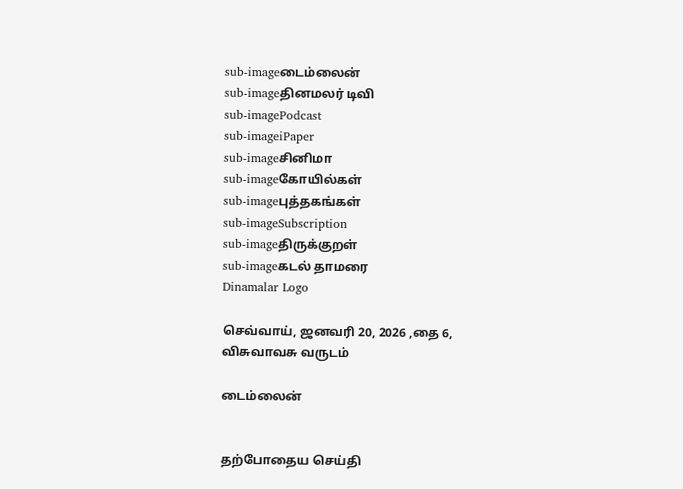sub-imageடைம்லைன்
sub-imageதினமலர் டிவி
sub-imagePodcast
sub-imageiPaper
sub-imageசினிமா
sub-imageகோயில்கள்
sub-imageபுத்தகங்கள்
sub-imageSubscription
sub-imageதிருக்குறள்
sub-imageகடல் தாமரை
Dinamalar Logo

செவ்வாய், ஜனவரி 20, 2026 ,தை 6, விசுவாவசு வருடம்

டைம்லைன்


தற்போதைய செய்தி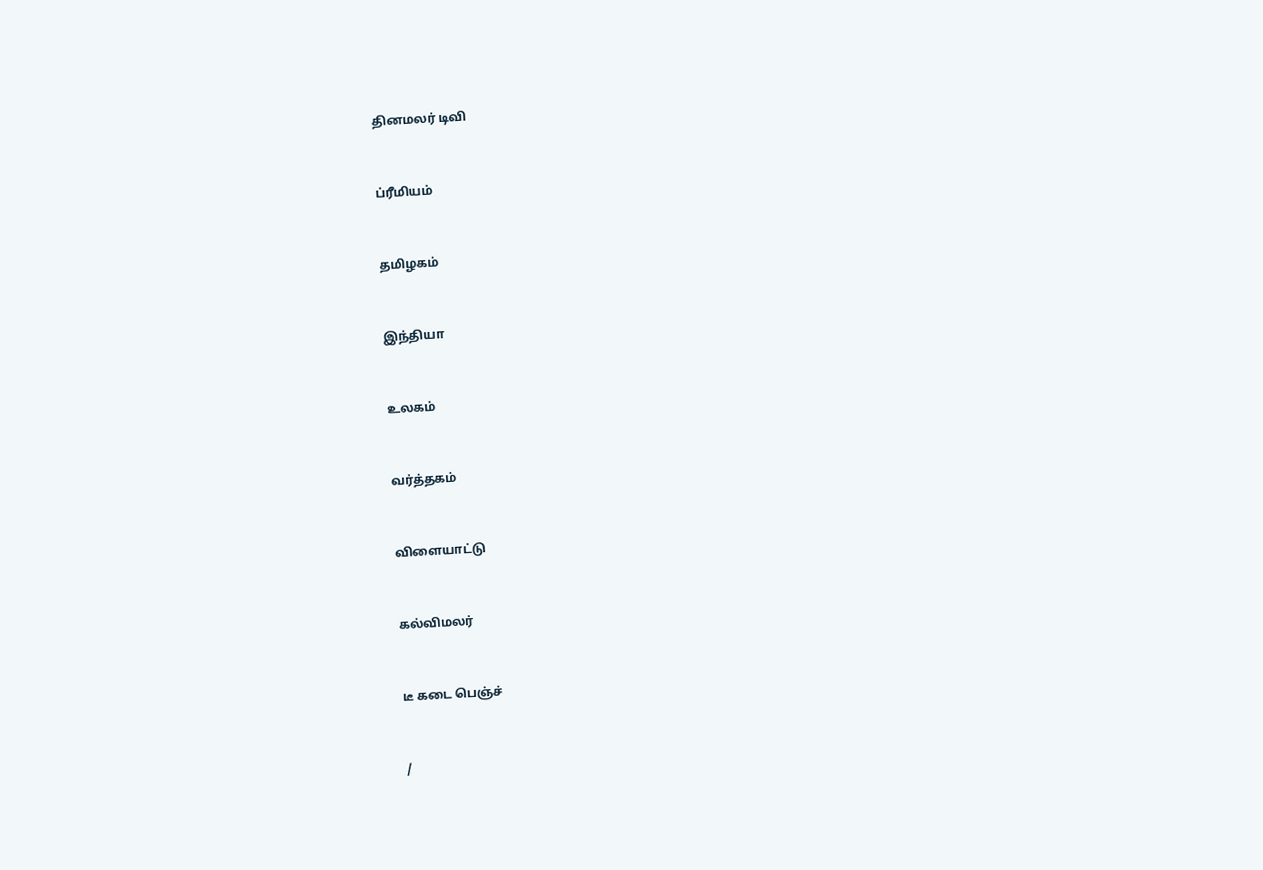தினமலர் டிவி


ப்ரீமியம்


தமிழகம்


இந்தியா


உலகம்


வர்த்தகம்


விளையாட்டு


கல்விமலர்


டீ கடை பெஞ்ச்


/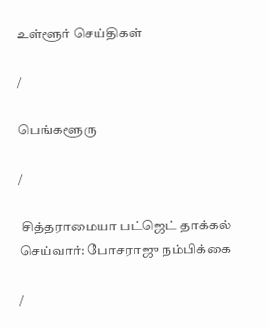உள்ளூர் செய்திகள்

/

பெங்களூரு

/

 சித்தராமையா பட்ஜெட் தாக்கல் செய்வார்: போசராஜு நம்பிக்கை

/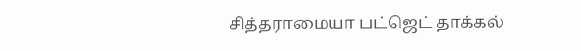சித்தராமையா பட்ஜெட் தாக்கல்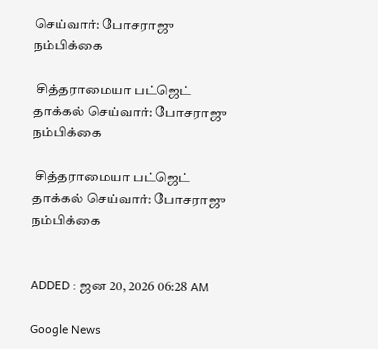செய்வார்: போசராஜு நம்பிக்கை

 சித்தராமையா பட்ஜெட் தாக்கல் செய்வார்: போசராஜு நம்பிக்கை

 சித்தராமையா பட்ஜெட் தாக்கல் செய்வார்: போசராஜு நம்பிக்கை


ADDED : ஜன 20, 2026 06:28 AM

Google News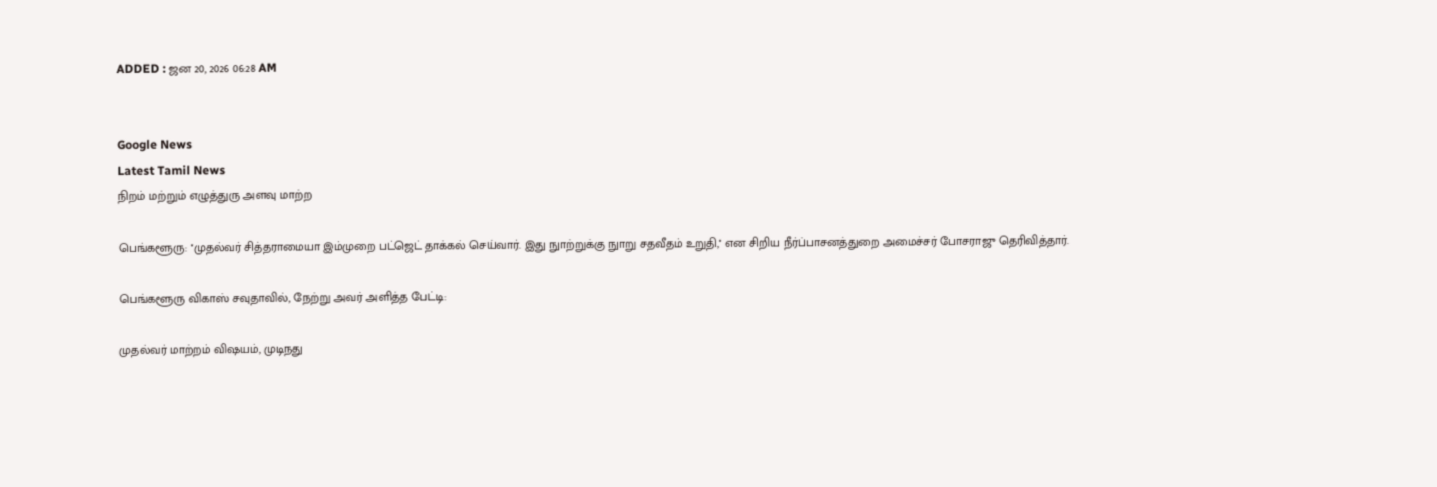ADDED : ஜன 20, 2026 06:28 AM


Google News
Latest Tamil News
நிறம் மற்றும் எழுத்துரு அளவு மாற்ற

பெங்களூரு: ''முதல்வர் சித்தராமையா இம்முறை பட்ஜெட் தாக்கல் செய்வார். இது நுாற்றுக்கு நுாறு சதவீதம் உறுதி,'' என சிறிய நீர்ப்பாசனத்துறை அமைச்சர் போசராஜு தெரிவித்தார்.

பெங்களூரு விகாஸ் சவுதாவில், நேற்று அவர் அளித்த பேட்டி:

முதல்வர் மாற்றம் விஷயம், முடிநது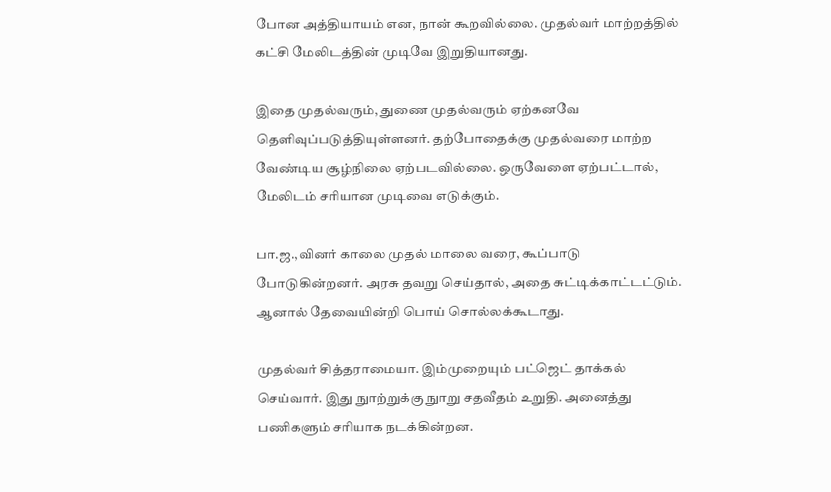போன அத்தியாயம் என, நான் கூறவில்லை. முதல்வர் மாற்றத்தில் கட்சி மேலிடத்தின் முடிவே இறுதியானது.

இதை முதல்வரும், துணை முதல்வரும் ஏற்கனவே தெளிவுப்படுத்தியுள்ளனர். தற்போதைக்கு முதல்வரை மாற்ற வேண்டிய சூழ்நிலை ஏற்படவில்லை. ஒருவேளை ஏற்பட்டால், மேலிடம் சரியான முடிவை எடுக்கும்.

பா.ஜ.,வினர் காலை முதல் மாலை வரை, கூப்பாடு போடுகின்றனர். அரசு தவறு செய்தால், அதை சுட்டிக்காட்டட்டும். ஆனால் தேவையின்றி பொய் சொல்லக்கூடாது.

முதல்வர் சித்தராமையா. இம்முறையும் பட்ஜெட் தாக்கல் செய்வார். இது நுாற்றுக்கு நுாறு சதவீதம் உறுதி. அனைத்து பணிகளும் சரியாக நடக்கின்றன.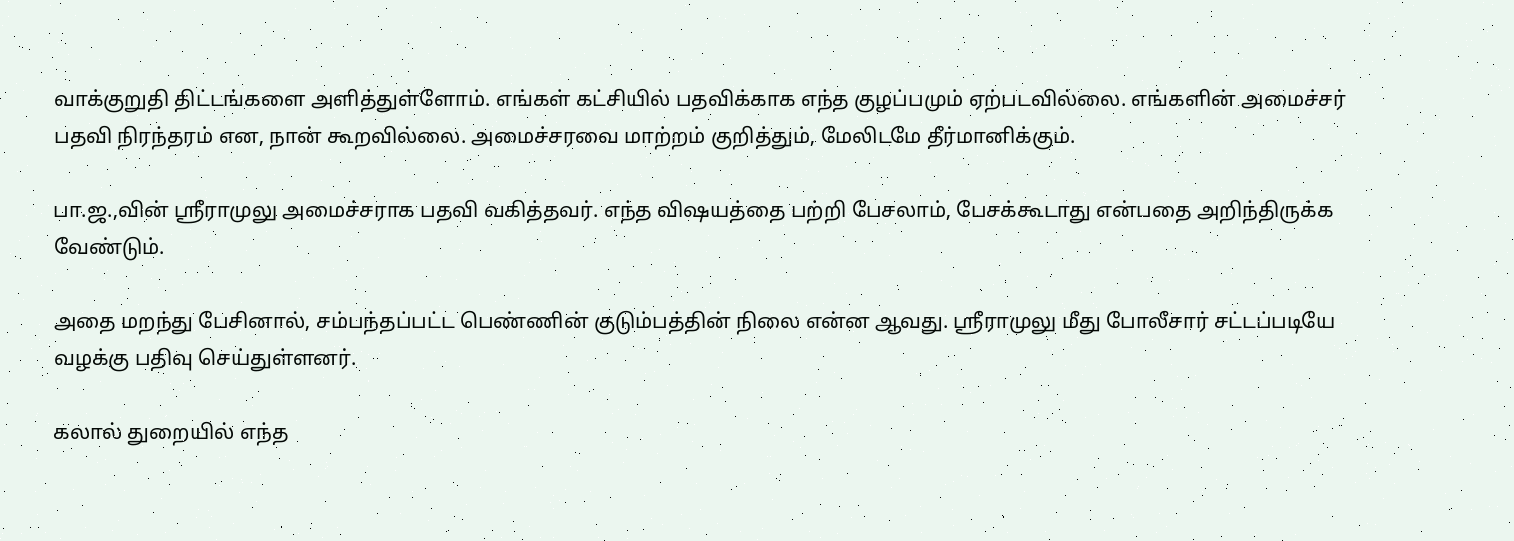வாக்குறுதி திட்டங்களை அளித்துள்ளோம். எங்கள் கட்சியில் பதவிக்காக எந்த குழப்பமும் ஏற்படவில்லை. எங்களின் அமைச்சர் பதவி நிரந்தரம் என, நான் கூறவில்லை. அமைச்சரவை மாற்றம் குறித்தும், மேலிடமே தீர்மானிக்கும்.

பா.ஜ.,வின் ஸ்ரீராமுலு அமைச்சராக பதவி வகித்தவர். எந்த விஷயத்தை பற்றி பேசலாம், பேசக்கூடாது என்பதை அறிந்திருக்க வேண்டும்.

அதை மறந்து பேசினால், சம்பந்தப்பட்ட பெண்ணின் குடும்பத்தின் நிலை என்ன ஆவது. ஸ்ரீராமுலு மீது போலீசார் சட்டப்படியே வழக்கு பதிவு செய்துள்ளனர்.

கலால் துறையில் எந்த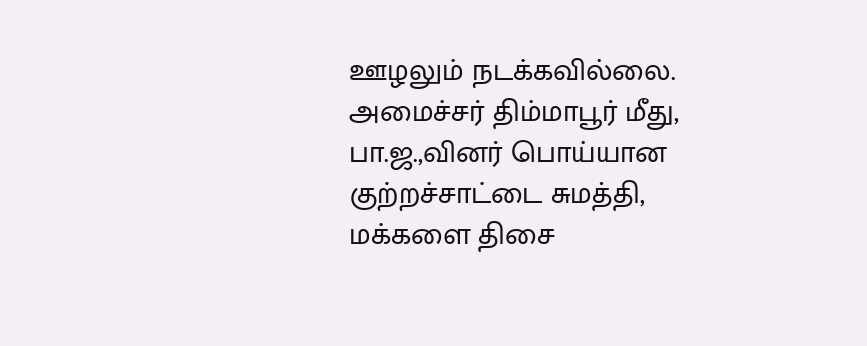ஊழலும் நடக்கவில்லை. அமைச்சர் திம்மாபூர் மீது, பா.ஜ.,வினர் பொய்யான குற்றச்சாட்டை சுமத்தி, மக்களை திசை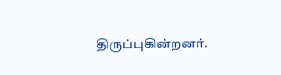திருப்புகின்றனர்.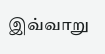இவ்வாறு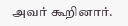அவர் கூறினார்.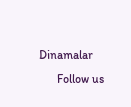Dinamalar
      Follow us